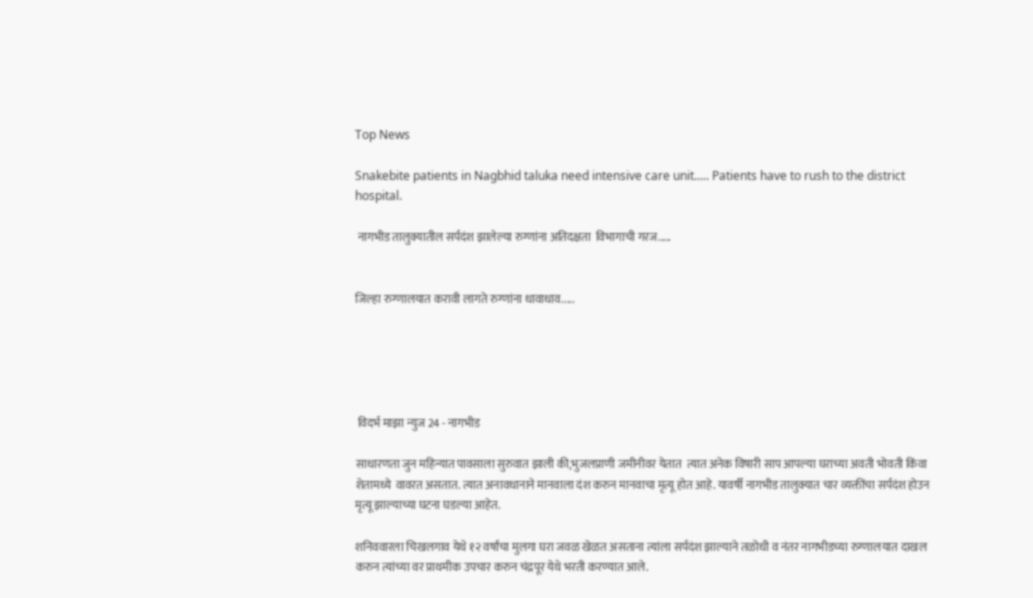Top News

Snakebite patients in Nagbhid taluka need intensive care unit..... Patients have to rush to the district hospital.

 नागभीड तालुक्यातील सर्पदंश झालेल्या रुग्णांना अतिदक्षता  विभागाची गरज.....


जिल्हा रुग्णालयात करावी लागते रुग्णांना धावाधाव.....





 विदर्भ माझा न्युज 24 - नागभीड

साधारणता जुन महिन्यात पावसाला सुरुवात झाली की,भुजलप्राणी जमीनीवर येतात  त्यात अनेक विषारी साप आपल्या घराच्या अवती भोवती किंवा शेतामध्ये  वावरत असतात. त्यात अनावधानाने मानवाला दंश करुन मानवाचा मृत्यू होत आहे. यावर्षी नागभीड तालुक्यात चार व्यक्तींचा सर्पदंश होउन मृत्यू झाल्याच्या घटना घडल्या आहेत.

शनिववारला चिखलगाव येथे १२ वर्षांचा मुलगा घरा जवळ खेळत असताना त्यांला सर्पदंश झाल्याने तळोधी व नंतर नागभीडच्या रुग्णालयात दाखल करुन त्यांच्या वर प्राथमीक उपचार करुन चंद्रपूर येथे भरती करण्यात आले.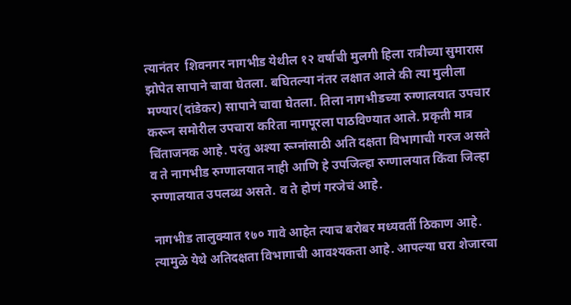त्यानंतर  शिवनगर नागभीड येथील १२ वर्षाची मुलगी हिला रात्रीच्या सुमारास  झोपेत सापाने चावा घेतला. बघितल्या नंतर लक्षात आले की त्या मुलीला मण्यार(दांडेकर) सापाने चावा घेतला. तिला नागभीडच्या रुग्णालयात उपचार करून समोरील उपचारा करिता नागपूरला पाठविण्यात आले. प्रकृती मात्र चिंताजनक आहे. परंतु अश्या रूग्नांसाठी अति दक्षता विभागाची गरज असते व ते नागभीड रुग्णालयात नाही आणि हे उपजिल्हा रुग्णालयात किंवा जिल्हा रुग्णालयात उपलब्ध असते. व ते होणं गरजेचं आहे.

नागभीड तालुक्यात १७० गावे आहेत त्याच बरोबर मध्यवर्ती ठिकाण आहे. त्यामुळे येथे अतिदक्षता विभागाची आवश्यकता आहे. आपल्या घरा शेजारचा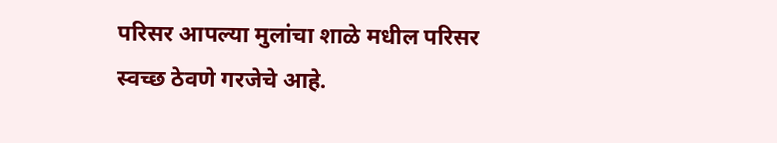परिसर आपल्या मुलांचा शाळे मधील परिसर स्वच्छ ठेवणे गरजेचे आहे.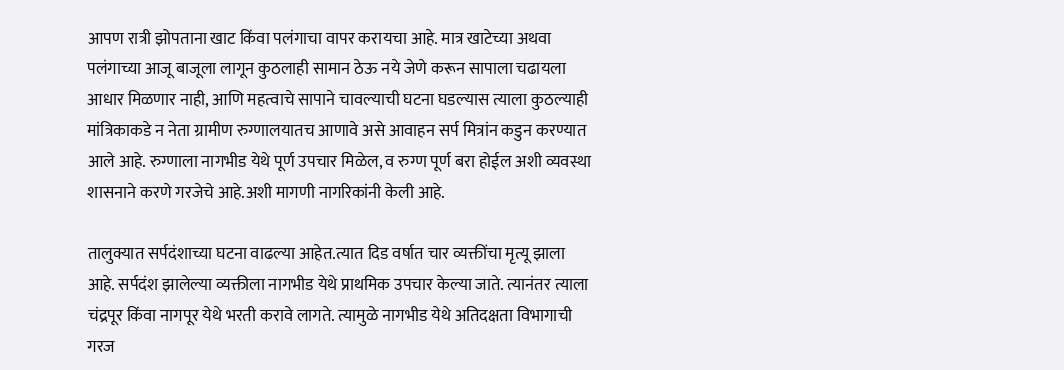आपण रात्री झोपताना खाट किंवा पलंगाचा वापर करायचा आहे. मात्र खाटेच्या अथवा पलंगाच्या आजू बाजूला लागून कुठलाही सामान ठेऊ नये जेणे करून सापाला चढायला आधार मिळणार नाही, आणि महत्वाचे सापाने चावल्याची घटना घडल्यास त्याला कुठल्याही मांत्रिकाकडे न नेता ग्रामीण रुग्णालयातच आणावे असे आवाहन सर्प मित्रांन कडुन करण्यात आले आहे. रुग्णाला नागभीड येथे पूर्ण उपचार मिळेल, व रुग्ण पूर्ण बरा होईल अशी व्यवस्था शासनाने करणे गरजेचे आहे.अशी मागणी नागरिकांनी केली आहे.

तालुक्यात सर्पदंशाच्या घटना वाढल्या आहेत.त्यात दिड वर्षात चार व्यक्तींचा मृत्यू झाला आहे. सर्पदंश झालेल्या व्यक्तीला नागभीड येथे प्राथमिक उपचार केल्या जाते. त्यानंतर त्याला चंद्रपूर किंवा नागपूर येथे भरती करावे लागते. त्यामुळे नागभीड येथे अतिदक्षता विभागाची गरज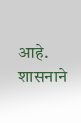आहे. शासनाने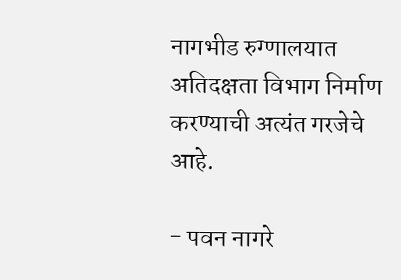नागभीड रुग्णालयात अतिदक्षता विभाग निर्माण करण्याची अत्यंत गरजेचे आहे.

- पवन नागरे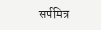सर्पमित्र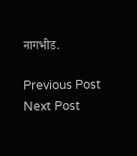नागभीड.

Previous Post Next Post